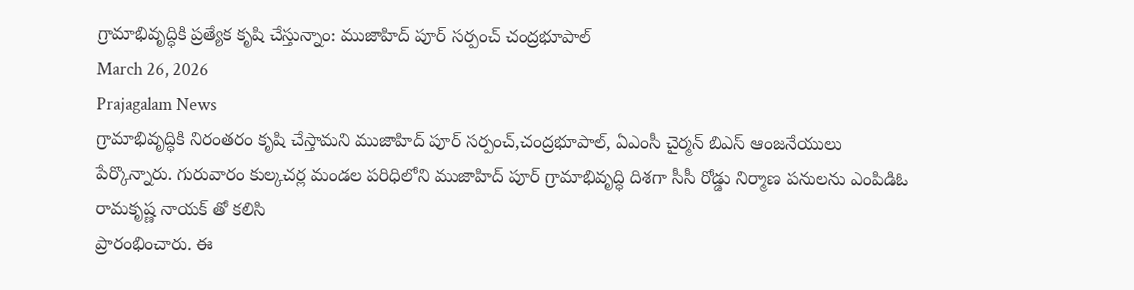గ్రామాభివృద్ధికి ప్రత్యేక కృషి చేస్తున్నాం: ముజాహిద్ పూర్ సర్పంచ్ చంద్రభూపాల్
March 26, 2026
Prajagalam News
గ్రామాభివృద్ధికి నిరంతరం కృషి చేస్తామని ముజాహిద్ పూర్ సర్పంచ్,చంద్రభూపాల్, ఏఎంసీ చైర్మన్ బిఎస్ ఆంజనేయులు పేర్కొన్నారు. గురువారం కుల్కచర్ల మండల పరిధిలోని ముజాహిద్ పూర్ గ్రామాభివృద్ధి దిశగా సీసీ రోడ్డు నిర్మాణ పనులను ఎంపిడిఓ రామకృష్ణ నాయక్ తో కలిసి
ప్రారంభించారు. ఈ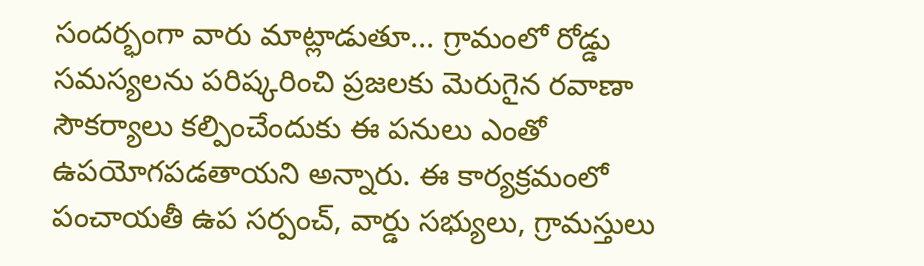సందర్భంగా వారు మాట్లాడుతూ... గ్రామంలో రోడ్డు సమస్యలను పరిష్కరించి ప్రజలకు మెరుగైన రవాణా సౌకర్యాలు కల్పించేందుకు ఈ పనులు ఎంతో ఉపయోగపడతాయని అన్నారు. ఈ కార్యక్రమంలో పంచాయతీ ఉప సర్పంచ్, వార్డు సభ్యులు, గ్రామస్తులు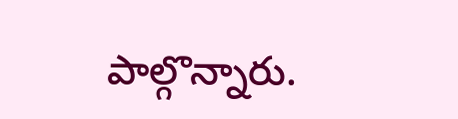పాల్గొన్నారు.